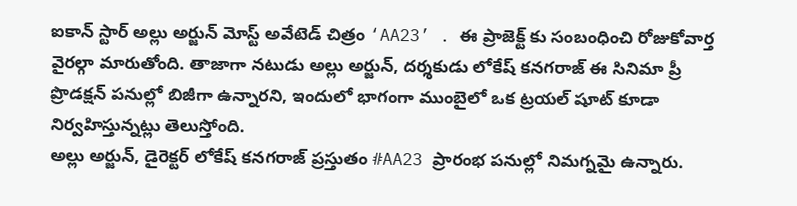ఐకాన్ స్టార్ అల్లు అర్జున్ మోస్ట్ అవేటెడ్ చిత్రం ‘AA23’ . ఈ ప్రాజెక్ట్ కు సంబంధించి రోజుకోవార్త వైరల్గా మారుతోంది. తాజాగా నటుడు అల్లు అర్జున్, దర్శకుడు లోకేష్ కనగరాజ్ ఈ సినిమా ప్రీ ప్రొడక్షన్ పనుల్లో బిజీగా ఉన్నారని, ఇందులో భాగంగా ముంబైలో ఒక ట్రయల్ షూట్ కూడా నిర్వహిస్తున్నట్లు తెలుస్తోంది.
అల్లు అర్జున్, డైరెక్టర్ లోకేష్ కనగరాజ్ ప్రస్తుతం #AA23 ప్రారంభ పనుల్లో నిమగ్నమై ఉన్నారు.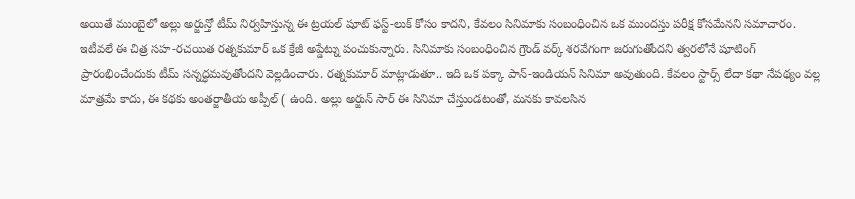అయితే ముంబైలో అల్లు అర్జున్తో టీమ్ నిర్వహిస్తున్న ఈ ట్రయల్ షూట్ ఫస్ట్-లుక్ కోసం కాదని, కేవలం సినిమాకు సంబంధించిన ఒక ముందస్తు పరీక్ష కోసమేనని సమాచారం.
ఇటీవలే ఈ చిత్ర సహ-రచయిత రత్నకుమార్ ఒక క్రేజీ అప్డేట్ను పంచుకున్నారు. సినిమాకు సంబంధించిన గ్రౌండ్ వర్క్ శరవేగంగా జరుగుతోందని త్వరలోనే షూటింగ్ ప్రారంభించేందుకు టీమ్ సన్నద్ధమవుతోందని వెల్లడించారు. రత్నకుమార్ మాట్లాడుతూ.. ఇది ఒక పక్కా పాన్-ఇండియన్ సినిమా అవుతుంది. కేవలం స్టార్స్ లేదా కథా నేపథ్యం వల్ల మాత్రమే కాదు, ఈ కథకు అంతర్జాతీయ అప్పీల్ ( ఉంది. అల్లు అర్జున్ సార్ ఈ సినిమా చేస్తుండటంతో, మనకు కావలసిన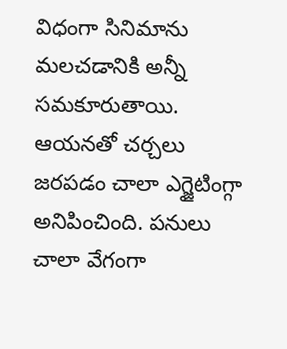విధంగా సినిమాను మలచడానికి అన్నీ సమకూరుతాయి. ఆయనతో చర్చలు జరపడం చాలా ఎగ్జైటింగ్గా అనిపించింది. పనులు చాలా వేగంగా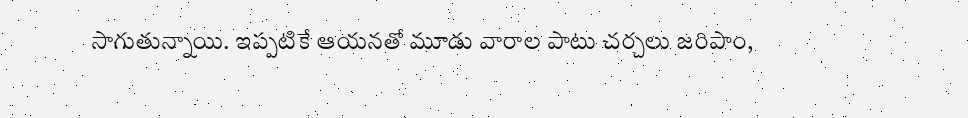సాగుతున్నాయి. ఇప్పటికే ఆయనతో మూడు వారాల పాటు చర్చలు జరిపాం,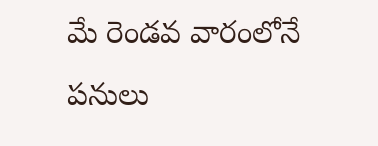మే రెండవ వారంలోనే పనులు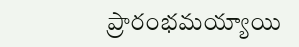ప్రారంభమయ్యాయి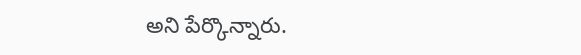అని పేర్కొన్నారు.